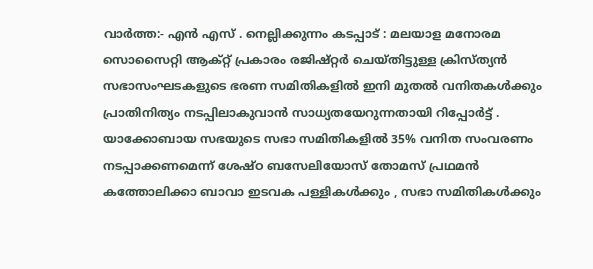വാർത്ത:- എൻ എസ് . നെല്ലിക്കുന്നം കടപ്പാട് : മലയാള മനോരമ
സൊസൈറ്റി ആക്റ്റ് പ്രകാരം രജിഷ്റ്റർ ചെയ്തിട്ടുള്ള ക്രിസ്ത്യൻ സഭാസംഘടകളുടെ ഭരണ സമിതികളിൽ ഇനി മുതൽ വനിതകൾക്കും പ്രാതിനിത്യം നടപ്പിലാകുവാൻ സാധ്യതയേറുന്നതായി റിപ്പോർട്ട് . യാക്കോബായ സഭയുടെ സഭാ സമിതികളിൽ 35% വനിത സംവരണം നടപ്പാക്കണമെന്ന് ശേഷ്ഠ ബസേലിയോസ് തോമസ് പ്രഥമൻ കത്തോലിക്കാ ബാവാ ഇടവക പള്ളികൾക്കും , സഭാ സമിതികൾക്കും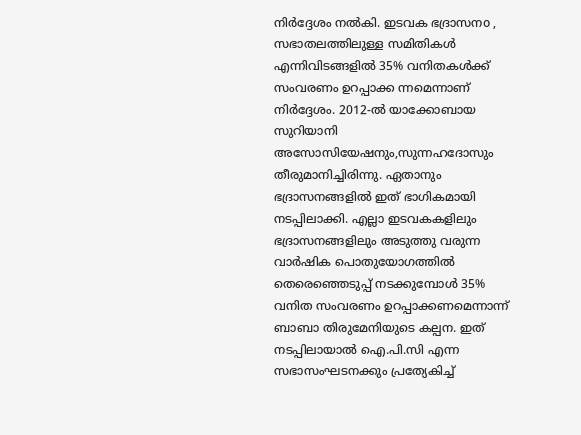നിർദ്ദേശം നൽകി. ഇടവക ഭദ്രാസനo , സഭാതലത്തിലുള്ള സമിതികൾ എന്നിവിടങ്ങളിൽ 35% വനിതകൾക്ക് സംവരണം ഉറപ്പാക്ക ന്നമെന്നാണ് നിർദ്ദേശം. 2012-ൽ യാക്കോബായ സുറിയാനി അസോസിയേഷനും,സുന്നഹദോസും തീരുമാനിച്ചിരിന്നു. ഏതാനും ഭദ്രാസനങ്ങളിൽ ഇത് ഭാഗികമായി നടപ്പിലാക്കി. എല്ലാ ഇടവകകളിലും ഭദ്രാസനങ്ങളിലും അടുത്തു വരുന്ന വാർഷിക പൊതുയോഗത്തിൽ തെരെഞ്ഞെടുപ്പ് നടക്കുമ്പോൾ 35% വനിത സംവരണം ഉറപ്പാക്കണമെന്നാന്ന് ബാബാ തിരുമേനിയുടെ കല്പന. ഇത് നടപ്പിലായാൽ ഐ.പി.സി എന്ന സഭാസംഘടനക്കും പ്രത്യേകിച്ച്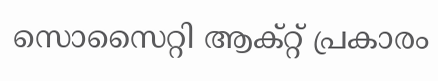സൊസൈറ്റി ആക്റ്റ് പ്രകാരം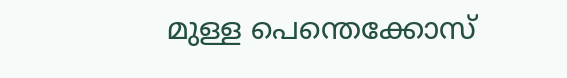മുള്ള പെന്തെക്കോസ്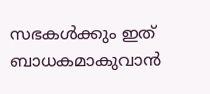സഭകൾക്കും ഇത് ബാധകമാകുവാൻ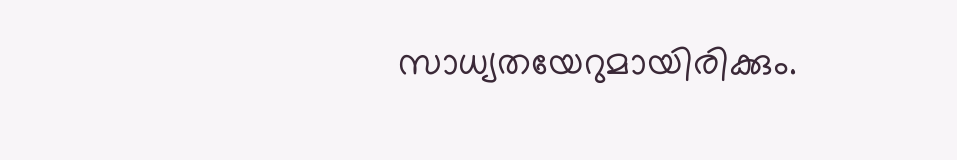സാധ്യതയേറുമായിരിക്കും.